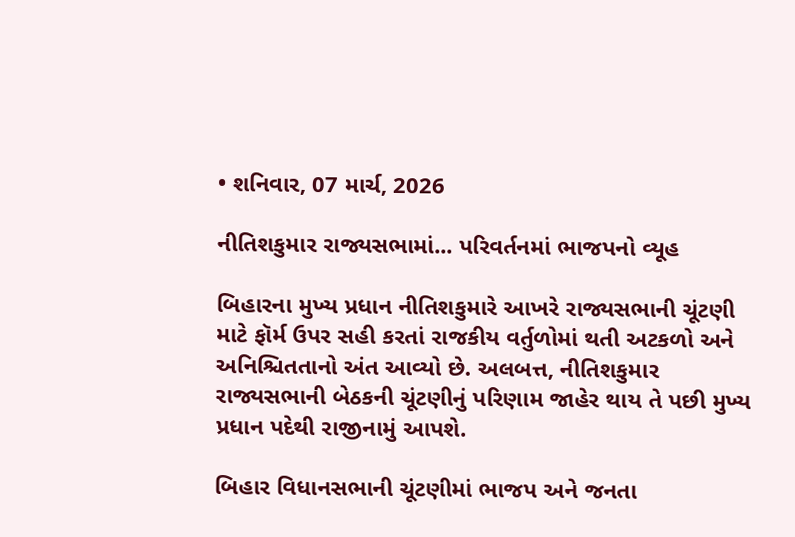• શનિવાર, 07 માર્ચ, 2026

નીતિશકુમાર રાજ્યસભામાં... પરિવર્તનમાં ભાજપનો વ્યૂહ

બિહારના મુખ્ય પ્રધાન નીતિશકુમારે આખરે રાજ્યસભાની ચૂંટણી માટે ફૉર્મ ઉપર સહી કરતાં રાજકીય વર્તુળોમાં થતી અટકળો અને અનિશ્ચિતતાનો અંત આવ્યો છે. અલબત્ત, નીતિશકુમાર રાજ્યસભાની બેઠકની ચૂંટણીનું પરિણામ જાહેર થાય તે પછી મુખ્ય પ્રધાન પદેથી રાજીનામું આપશે.

બિહાર વિધાનસભાની ચૂંટણીમાં ભાજપ અને જનતા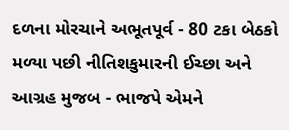દળના મોરચાને અભૂતપૂર્વ - 80 ટકા બેઠકો મળ્યા પછી નીતિશકુમારની ઈચ્છા અને આગ્રહ મુજબ - ભાજપે એમને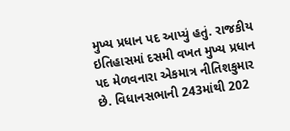મુખ્ય પ્રધાન પદ આપ્યું હતું. રાજકીય ઇતિહાસમાં દસમી વખત મુખ્ય પ્રધાન પદ મેળવનારા એકમાત્ર નીતિશકુમાર છે. વિધાનસભાની 243માંથી 202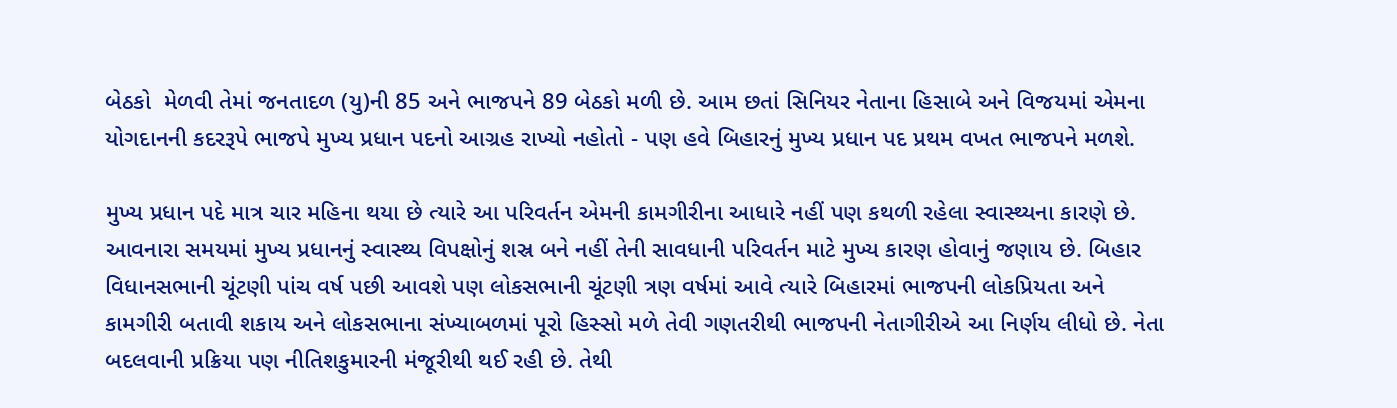બેઠકો  મેળવી તેમાં જનતાદળ (યુ)ની 85 અને ભાજપને 89 બેઠકો મળી છે. આમ છતાં સિનિયર નેતાના હિસાબે અને વિજયમાં એમના યોગદાનની કદરરૂપે ભાજપે મુખ્ય પ્રધાન પદનો આગ્રહ રાખ્યો નહોતો - પણ હવે બિહારનું મુખ્ય પ્રધાન પદ પ્રથમ વખત ભાજપને મળશે.

મુખ્ય પ્રધાન પદે માત્ર ચાર મહિના થયા છે ત્યારે આ પરિવર્તન એમની કામગીરીના આધારે નહીં પણ કથળી રહેલા સ્વાસ્થ્યના કારણે છે. આવનારા સમયમાં મુખ્ય પ્રધાનનું સ્વાસ્થ્ય વિપક્ષોનું શસ્ર બને નહીં તેની સાવધાની પરિવર્તન માટે મુખ્ય કારણ હોવાનું જણાય છે. બિહાર વિધાનસભાની ચૂંટણી પાંચ વર્ષ પછી આવશે પણ લોકસભાની ચૂંટણી ત્રણ વર્ષમાં આવે ત્યારે બિહારમાં ભાજપની લોકપ્રિયતા અને કામગીરી બતાવી શકાય અને લોકસભાના સંખ્યાબળમાં પૂરો હિસ્સો મળે તેવી ગણતરીથી ભાજપની નેતાગીરીએ આ નિર્ણય લીધો છે. નેતા બદલવાની પ્રક્રિયા પણ નીતિશકુમારની મંજૂરીથી થઈ રહી છે. તેથી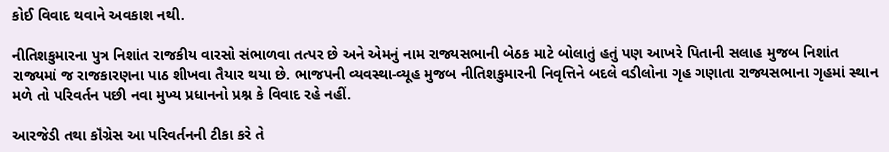કોઈ વિવાદ થવાને અવકાશ નથી.

નીતિશકુમારના પુત્ર નિશાંત રાજકીય વારસો સંભાળવા તત્પર છે અને એમનું નામ રાજ્યસભાની બેઠક માટે બોલાતું હતું પણ આખરે પિતાની સલાહ મુજબ નિશાંત રાજ્યમાં જ રાજકારણના પાઠ શીખવા તૈયાર થયા છે. ભાજપની વ્યવસ્થા-વ્યૂહ મુજબ નીતિશકુમારની નિવૃત્તિને બદલે વડીલોના ગૃહ ગણાતા રાજ્યસભાના ગૃહમાં સ્થાન મળે તો પરિવર્તન પછી નવા મુખ્ય પ્રધાનનો પ્રશ્ન કે વિવાદ રહે નહીં.

આરજેડી તથા કૉંગ્રેસ આ પરિવર્તનની ટીકા કરે તે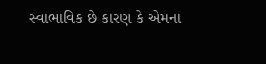સ્વાભાવિક છે કારણ કે એમના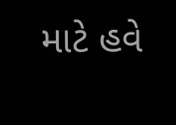માટે હવે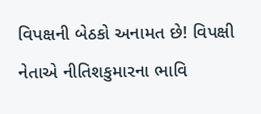વિપક્ષની બેઠકો અનામત છે! વિપક્ષી નેતાએ નીતિશકુમારના ભાવિ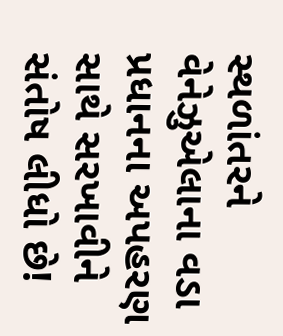સ્થળાંતરને વેનેઝુએલાના વડા પ્રધાનના અપહરણ સાથે સરખાવીને સંતોષ લીધો છે!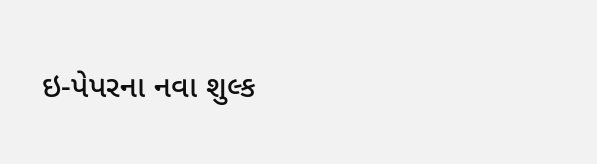ઇ-પેપરના નવા શુલ્ક